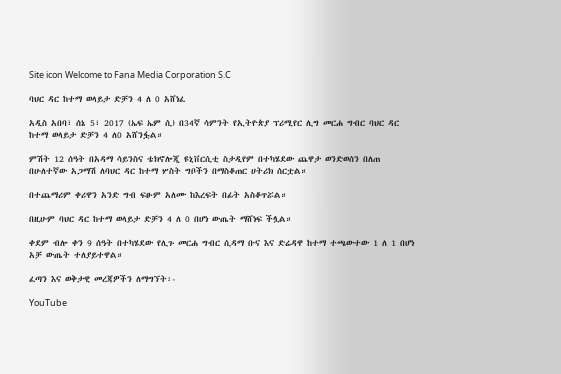Site icon Welcome to Fana Media Corporation S.C

ባህር ዳር ከተማ ወላይታ ድቻን 4 ለ 0 አሸነፈ

አዲስ አበባ፣ ሰኔ 5፣ 2017 (ኤፍ ኤም ሲ) በ34ኛ ሳምንት የኢትዮጵያ ፕሪሚየር ሊግ መርሐ ግብር ባህር ዳር ከተማ ወላይታ ድቻን 4 ለ0 አሸንፏል።

ምሽት 12 ሰዓት በአዳማ ሳይንስና ቴክኖሎጂ ዩኒቨርሲቲ ስታዲየም በተካሄደው ጨዋታ ወንድወሰን በለጠ በሁለተኛው አጋማሽ ለባህር ዳር ከተማ ሦስት ግቦችን በማስቆጠር ሀትሪክ ሰርቷል።

በተጨማሪም ቀሪዋን አንድ ግብ ፍፁም አለሙ ከእረፍት በፊት አስቆጥሯል።

በዚሁም ባህር ዳር ከተማ ወላይታ ድቻን 4 ለ 0 በሆነ ውጤት ማሸነፍ ችሏል።

ቀደም ብሎ ቀን 9 ሰዓት በተካሄደው የሊጉ መርሐ ግብር ሲዳማ ቡና እና ድሬዳዋ ከተማ ተጫውተው 1 ለ 1 በሆነ አቻ ውጤት ተለያይተዋል።

ፈጣን እና ወቅታዊ መረጃዎችን ለማግኘት፡-

YouTube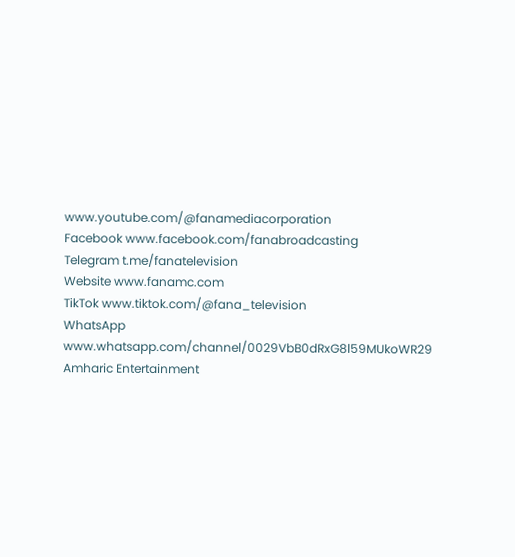www.youtube.com/@fanamediacorporation
Facebook www.facebook.com/fanabroadcasting
Telegram t.me/fanatelevision
Website www.fanamc.com
TikTok www.tiktok.com/@fana_television
WhatsApp www.whatsapp.com/channel/0029VbB0dRxG8l59MUkoWR29
Amharic Entertainment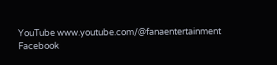YouTube www.youtube.com/@fanaentertainment
Facebook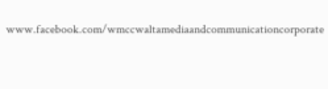www.facebook.com/wmccwaltamediaandcommunicationcorporate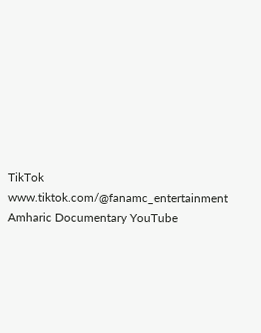TikTok www.tiktok.com/@fanamc_entertainment
Amharic Documentary YouTube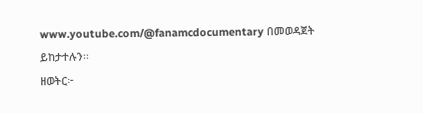www.youtube.com/@fanamcdocumentary በመወዳጀት ይከታተሉን፡፡
ዘወትር፦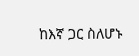ከእኛ ጋር ስለሆኑ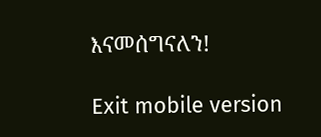እናመሰግናለን!

Exit mobile version